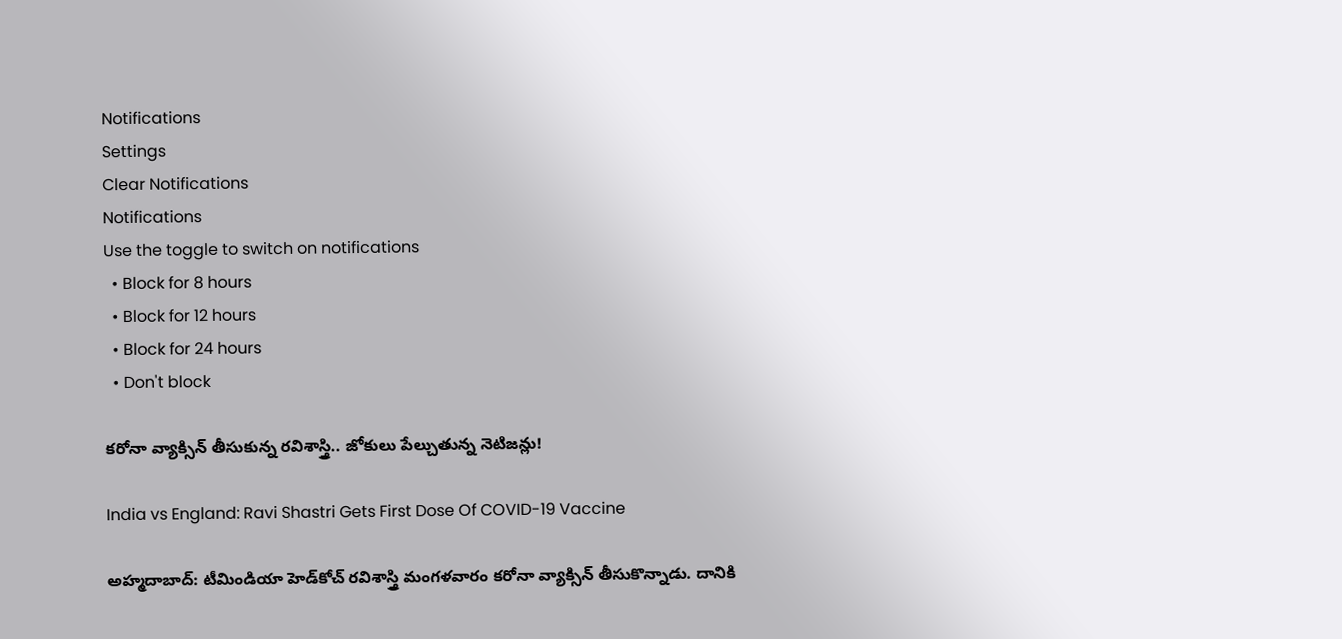Notifications
Settings
Clear Notifications
Notifications
Use the toggle to switch on notifications
  • Block for 8 hours
  • Block for 12 hours
  • Block for 24 hours
  • Don't block

కరోనా వ్యాక్సిన్ తీసుకున్న రవిశాస్త్రి.. జోకులు పేల్చుతున్న నెటిజన్లు!

India vs England: Ravi Shastri Gets First Dose Of COVID-19 Vaccine

అహ్మదాబాద్: టీమిండియా హెడ్‌కోచ్‌ రవిశాస్త్రి మంగళవారం కరోనా వ్యాక్సిన్ తీసుకొన్నాడు. దానికి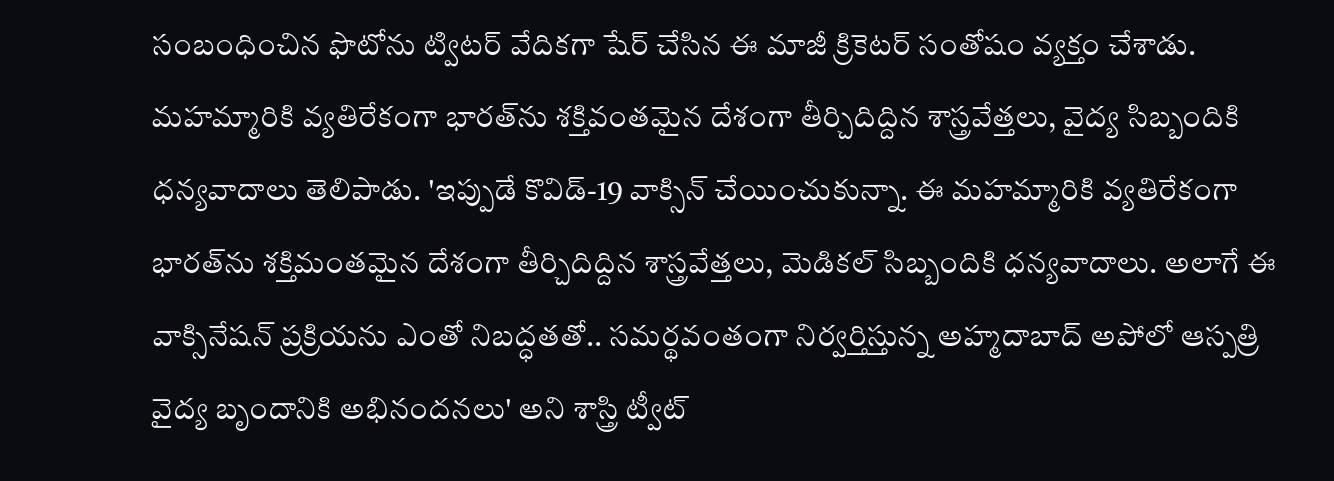సంబంధించిన ఫొటోను ట్విటర్‌ వేదికగా షేర్ చేసిన ఈ మాజీ క్రికెటర్ సంతోషం వ్యక్తం చేశాడు. మహమ్మారికి వ్యతిరేకంగా భారత్‌ను శక్తివంతమైన దేశంగా తీర్చిదిద్దిన శాస్త్రవేత్తలు, వైద్య సిబ్బందికి ధన్యవాదాలు తెలిపాడు. 'ఇప్పుడే కొవిడ్‌-19 వాక్సిన్‌ చేయించుకున్నా. ఈ మహమ్మారికి వ్యతిరేకంగా భారత్‌ను శక్తిమంతమైన దేశంగా తీర్చిదిద్దిన శాస్త్రవేత్తలు, మెడికల్‌ సిబ్బందికి ధన్యవాదాలు. అలాగే ఈ వాక్సినేషన్‌ ప్రక్రియను ఎంతో నిబద్ధతతో.. సమర్థవంతంగా నిర్వర్తిస్తున్న అహ్మదాబాద్‌ అపోలో ఆస్పత్రి వైద్య బృందానికి అభినందనలు' అని శాస్త్రి ట్వీట్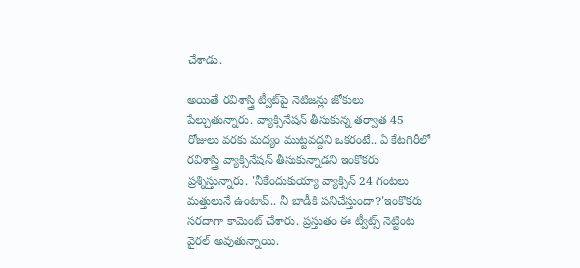చేశాడు.

అయితే రవిశాస్త్రి ట్వీట్‌పై నెటిజన్లు జోకులు పేల్చుతున్నారు. వ్యాక్సినేషన్ తీసుకున్న తర్వాత 45 రోజులు వరకు మద్యం ముట్టవద్దని ఒకరంటే.. ఏ కేటగిరీలో రవిశాస్త్రి వ్యాక్సినేషన్ తీసుకున్నాడని ఇంకొకరు ప్రశ్నిస్తున్నారు. 'నీకేందుకుయ్యా వ్యాక్సిన్ 24 గంటలు మత్తులునే ఉంటావ్.. నీ బాడీకి పనిచేస్తుందా?'ఇంకొకరు సరదాగా కామెంట్ చేశారు. ప్రస్తుతం ఈ ట్వీట్స్ నెట్టింట వైరల్ అవుతున్నాయి.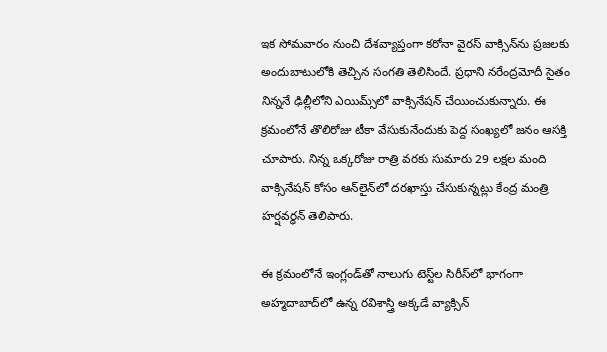ఇక సోమవారం నుంచి దేశవ్యాప్తంగా కరోనా వైరస్‌ వాక్సిన్‌ను ప్రజలకు అందుబాటులోకి తెచ్చిన సంగతి తెలిసిందే. ప్రధాని నరేంద్రమోదీ సైతం నిన్ననే ఢిల్లీలోని ఎయిమ్స్‌లో వాక్సినేషన్‌ చేయించుకున్నారు. ఈ క్రమంలోనే తొలిరోజు టీకా వేసుకునేందుకు పెద్ద సంఖ్యలో జనం ఆసక్తి చూపారు. నిన్న ఒక్కరోజు రాత్రి వరకు సుమారు 29 లక్షల మంది వాక్సినేషన్‌ కోసం ఆన్‌లైన్‌లో దరఖాస్తు చేసుకున్నట్లు కేంద్ర మంత్రి హర్షవర్ధన్‌ తెలిపారు.

ఈ క్రమంలోనే ఇంగ్లండ్‌తో నాలుగు టెస్ట్‌ల సిరీస్‌‌లో భాగంగా అహ్మదాబాద్‌లో ఉన్న రవిశాస్త్రి అక్కడే వ్యాక్సిన్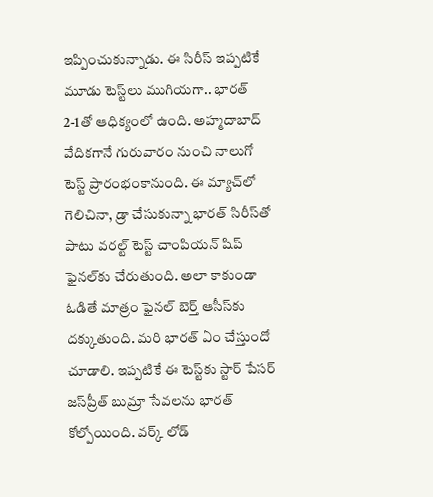ఇప్పించుకున్నాడు. ఈ సిరీస్ ఇప్పటికే మూడు టెస్ట్‌లు ముగియగా.. భారత్ 2-1తో ఆధిక్యంలో ఉంది. అహ్మదాబాద్ వేదికగానే గురువారం నుంచి నాలుగో టెస్ట్ ప్రారంభంకానుంది. ఈ మ్యాచ్‌లో గెలిచినా, డ్రా చేసుకున్నా భారత్ సిరీస్‌తో పాటు వరల్ట్ టెస్ట్ చాంపియన్ షిప్ ఫైనల్‌కు చేరుతుంది. అలా కాకుండా ఓడితే మాత్రం ఫైనల్ బెర్త్ ఆసీస్‌కు దక్కుతుంది. మరి భారత్ ఏం చేస్తుందో చూడాలి. ఇప్పటికే ఈ టెస్ట్‌కు స్టార్ పేసర్ జస్‌ప్రీత్ బుమ్రా సేవలను భారత్ కోల్పోయింది. వర్క్ లోడ్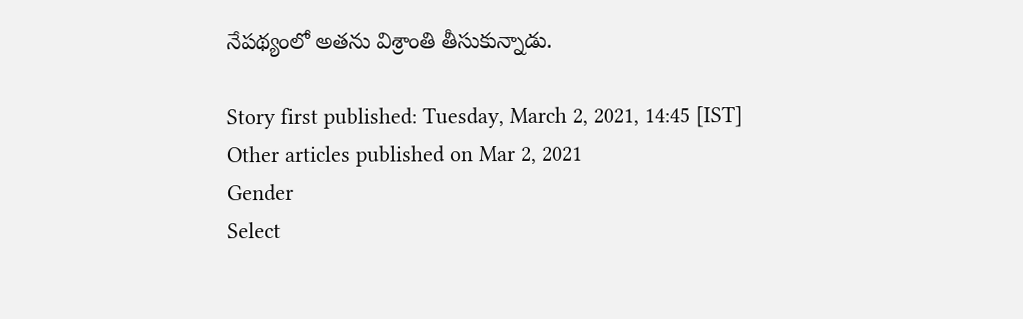నేపథ్యంలో అతను విశ్రాంతి తీసుకున్నాడు.

Story first published: Tuesday, March 2, 2021, 14:45 [IST]
Other articles published on Mar 2, 2021
Gender
Select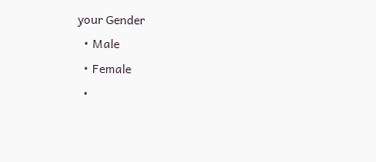your Gender
  • Male
  • Female
  •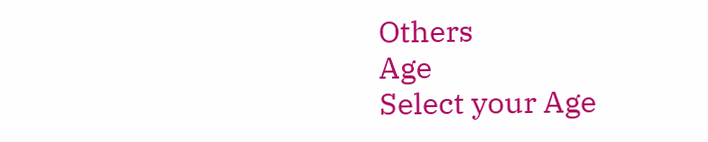Others
Age
Select your Age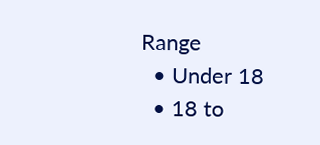Range
  • Under 18
  • 18 to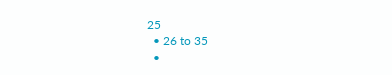25
  • 26 to 35
  •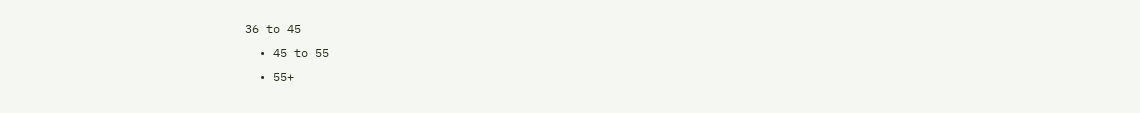36 to 45
  • 45 to 55
  • 55+